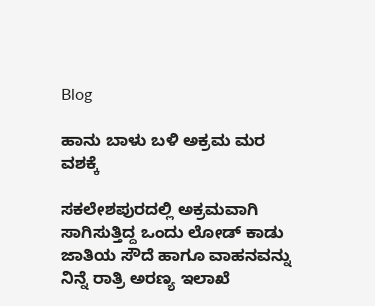Blog

ಹಾನು ಬಾಳು ಬಳಿ ಅಕ್ರಮ ಮರ ವಶಕ್ಕೆ

ಸಕಲೇಶಪುರದಲ್ಲಿ ಅಕ್ರಮವಾಗಿ ಸಾಗಿಸುತ್ತಿದ್ದ ಒಂದು ಲೋಡ್ ಕಾಡು ಜಾತಿಯ ಸೌದೆ ಹಾಗೂ ವಾಹನವನ್ನು ನಿನ್ನೆ ರಾತ್ರಿ ಅರಣ್ಯ ಇಲಾಖೆ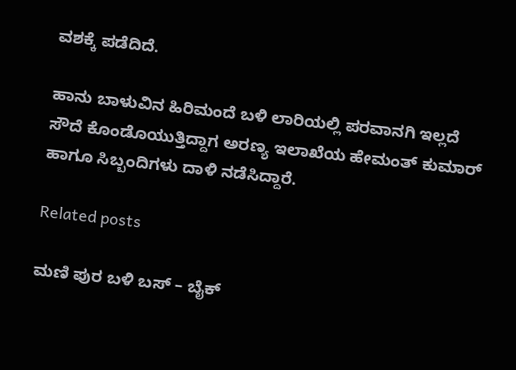ವಶಕ್ಕೆ ಪಡೆದಿದೆ.

ಹಾನು ಬಾಳುವಿನ ಹಿರಿಮಂದೆ ಬಳಿ ಲಾರಿಯಲ್ಲಿ ಪರವಾನಗಿ ಇಲ್ಲದೆ ಸೌದೆ ಕೊಂಡೊಯುತ್ತಿದ್ದಾಗ ಅರಣ್ಯ ಇಲಾಖೆಯ ಹೇಮಂತ್ ಕುಮಾರ್ ಹಾಗೂ ಸಿಬ್ಬಂದಿಗಳು ದಾಳಿ ನಡೆಸಿದ್ದಾರೆ.

Related posts

ಮಣಿ ಪುರ ಬಳಿ ಬಸ್ – ಬೈಕ್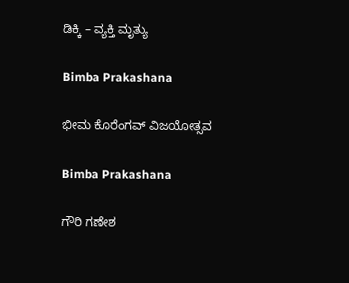ಡಿಕ್ಕಿ – ವ್ಯಕ್ತಿ ಮೃತ್ಯು

Bimba Prakashana

ಭೀಮ ಕೊರೆಂಗವ್ ವಿಜಯೋತ್ಸವ

Bimba Prakashana

ಗೌರಿ ಗಣೇಶ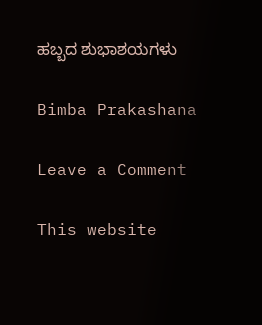ಹಬ್ಬದ ಶುಭಾಶಯಗಳು

Bimba Prakashana

Leave a Comment

This website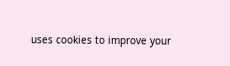uses cookies to improve your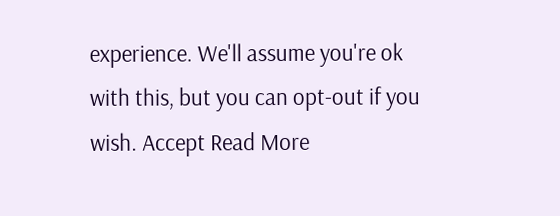experience. We'll assume you're ok with this, but you can opt-out if you wish. Accept Read More